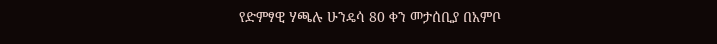የድምፃዊ ሃጫሉ ሁንዴሳ 80 ቀን መታሰቢያ በአምቦ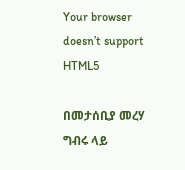Your browser doesn’t support HTML5

በመታሰቢያ መረሃ ግብሩ ላይ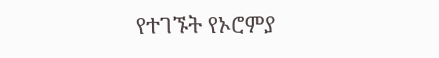የተገኙት የኦሮምያ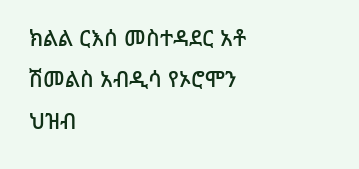ክልል ርእሰ መስተዳደር አቶ ሽመልስ አብዲሳ የኦሮሞን ህዝብ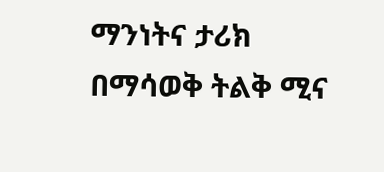ማንነትና ታሪክ በማሳወቅ ትልቅ ሚና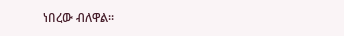ነበረው ብለዋል።